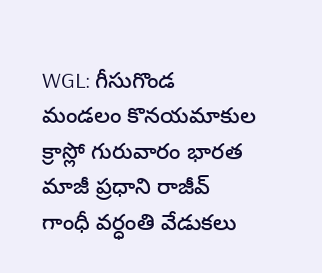WGL: గీసుగొండ మండలం కొనయమాకుల క్రాస్లో గురువారం భారత మాజీ ప్రధాని రాజీవ్ గాంధీ వర్ధంతి వేడుకలు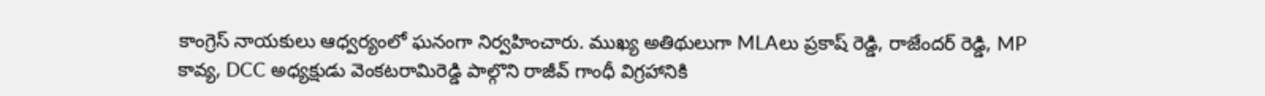కాంగ్రెస్ నాయకులు ఆధ్వర్యంలో ఘనంగా నిర్వహించారు. ముఖ్య అతిథులుగా MLAలు ప్రకాష్ రెడ్డి, రాజేందర్ రెడ్డి, MP కావ్య, DCC అధ్యక్షుడు వెంకటరామిరెడ్డి పాల్గొని రాజీవ్ గాంధీ విగ్రహానికి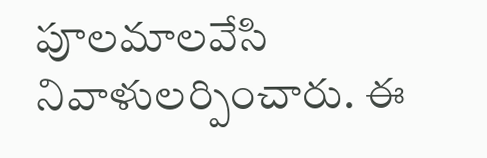పూలమాలవేసి నివాళులర్పించారు. ఈ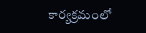కార్యక్రమంలో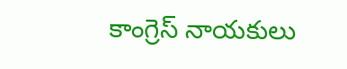కాంగ్రెస్ నాయకులు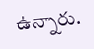ఉన్నారు.